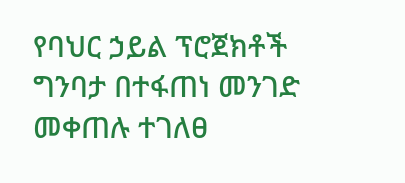የባህር ኃይል ፕሮጀክቶች ግንባታ በተፋጠነ መንገድ መቀጠሉ ተገለፀ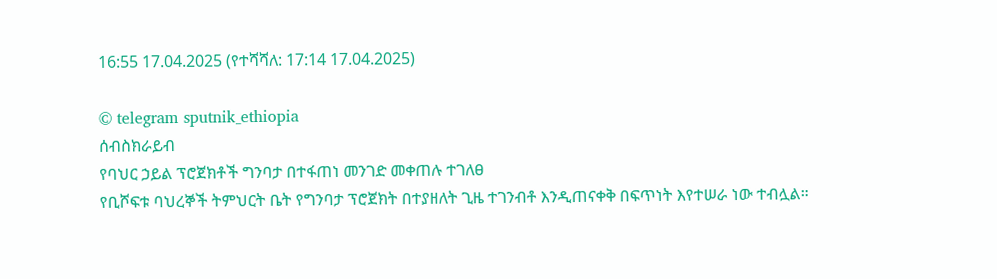16:55 17.04.2025 (የተሻሻለ: 17:14 17.04.2025)

© telegram sputnik_ethiopia
ሰብስክራይብ
የባህር ኃይል ፕሮጀክቶች ግንባታ በተፋጠነ መንገድ መቀጠሉ ተገለፀ
የቢሾፍቱ ባህረኞች ትምህርት ቤት የግንባታ ፕሮጀክት በተያዘለት ጊዜ ተገንብቶ እንዲጠናቀቅ በፍጥነት እየተሠራ ነው ተብሏል።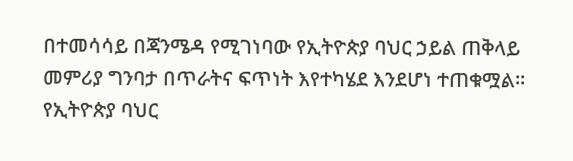በተመሳሳይ በጃንሜዳ የሚገነባው የኢትዮጵያ ባህር ኃይል ጠቅላይ መምሪያ ግንባታ በጥራትና ፍጥነት እየተካሄደ እንደሆነ ተጠቁሟል።
የኢትዮጵያ ባህር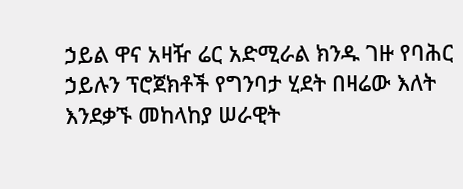ኃይል ዋና አዛዥ ሬር አድሚራል ክንዱ ገዙ የባሕር ኃይሉን ፕሮጀክቶች የግንባታ ሂደት በዛሬው እለት እንደቃኙ መከላከያ ሠራዊት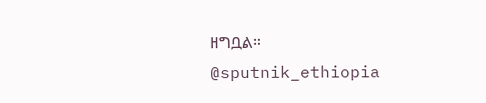ዘግቧል።
@sputnik_ethiopia